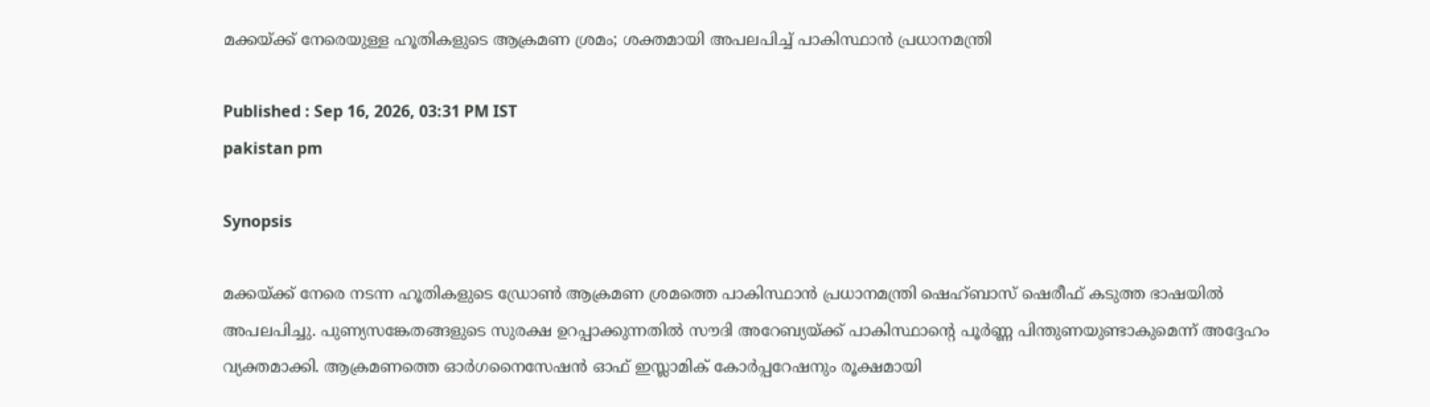മക്കയ്ക്ക് നേരെയുള്ള ഹൂതികളുടെ ആക്രമണ ശ്രമം; ശക്തമായി അപലപിച്ച് പാകിസ്ഥാൻ പ്രധാനമന്ത്രി

Published : Sep 16, 2026, 03:31 PM IST
pakistan pm

Synopsis

മക്കയ്ക്ക് നേരെ നടന്ന ഹൂതികളുടെ ഡ്രോൺ ആക്രമണ ശ്രമത്തെ പാകിസ്ഥാൻ പ്രധാനമന്ത്രി ഷെഹ്ബാസ് ഷെരീഫ് കടുത്ത ഭാഷയിൽ അപലപിച്ചു. പുണ്യസങ്കേതങ്ങളുടെ സുരക്ഷ ഉറപ്പാക്കുന്നതിൽ സൗദി അറേബ്യയ്ക്ക് പാകിസ്ഥാന്റെ പൂർണ്ണ പിന്തുണയുണ്ടാകുമെന്ന് അദ്ദേഹം വ്യക്തമാക്കി. ആക്രമണത്തെ ഓർഗനൈസേഷൻ ഓഫ് ഇസ്ലാമിക് കോർപ്പറേഷനും രൂക്ഷമായി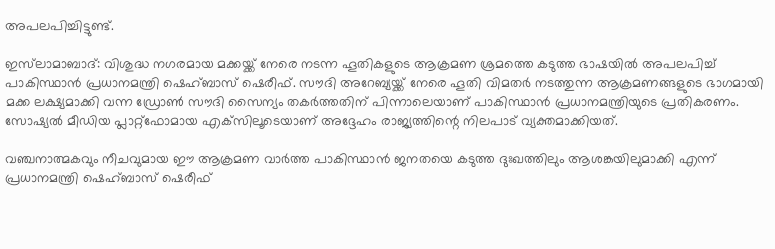അപലപിച്ചിട്ടുണ്ട്.

ഇസ്‌ലാമാബാദ്: വിശുദ്ധ നഗരമായ മക്കയ്ക്ക് നേരെ നടന്ന ഹൂതികളുടെ ആക്രമണ ശ്രമത്തെ കടുത്ത ഭാഷയിൽ അപലപിച്ച് പാകിസ്ഥാൻ പ്രധാനമന്ത്രി ഷെഹ്ബാസ് ഷെരീഫ്. സൗദി അറേബ്യയ്ക്ക് നേരെ ഹൂതി വിമതർ നടത്തുന്ന ആക്രമണങ്ങളുടെ ഭാഗമായി മക്ക ലക്ഷ്യമാക്കി വന്ന ഡ്രോൺ സൗദി സൈന്യം തകർത്തതിന് പിന്നാലെയാണ് പാകിസ്ഥാൻ പ്രധാനമന്ത്രിയുടെ പ്രതികരണം. സോഷ്യൽ മീഡിയ പ്ലാറ്റ്‌ഫോമായ എക്‌സിലൂടെയാണ് അദ്ദേഹം രാജ്യത്തിന്റെ നിലപാട് വ്യക്തമാക്കിയത്.

വഞ്ചനാത്മകവും നീചവുമായ ഈ ആക്രമണ വാർത്ത പാകിസ്ഥാൻ ജനതയെ കടുത്ത ദുഃഖത്തിലും ആശങ്കയിലുമാക്കി എന്ന് പ്രധാനമന്ത്രി ഷെഹ്ബാസ് ഷെരീഫ്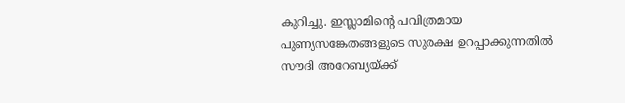കുറിച്ചു. ഇസ്ലാമിന്റെ പവിത്രമായ പുണ്യസങ്കേതങ്ങളുടെ സുരക്ഷ ഉറപ്പാക്കുന്നതിൽ സൗദി അറേബ്യയ്ക്ക്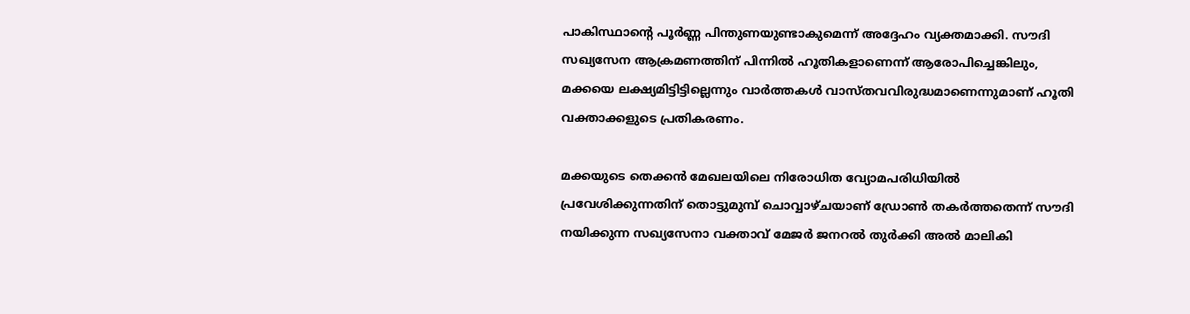പാകിസ്ഥാന്റെ പൂർണ്ണ പിന്തുണയുണ്ടാകുമെന്ന് അദ്ദേഹം വ്യക്തമാക്കി. സൗദി സഖ്യസേന ആക്രമണത്തിന് പിന്നിൽ ഹൂതികളാണെന്ന് ആരോപിച്ചെങ്കിലും, മക്കയെ ലക്ഷ്യമിട്ടിട്ടില്ലെന്നും വാർത്തകൾ വാസ്തവവിരുദ്ധമാണെന്നുമാണ് ഹൂതി വക്താക്കളുടെ പ്രതികരണം.

മക്കയുടെ തെക്കൻ മേഖലയിലെ നിരോധിത വ്യോമപരിധിയിൽ പ്രവേശിക്കുന്നതിന് തൊട്ടുമുമ്പ് ചൊവ്വാഴ്ചയാണ് ഡ്രോൺ തകർത്തതെന്ന് സൗദി നയിക്കുന്ന സഖ്യസേനാ വക്താവ് മേജർ ജനറൽ തുർക്കി അൽ മാലികി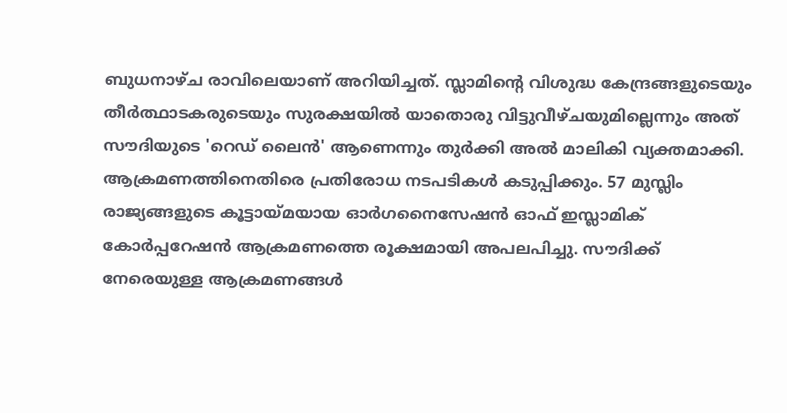ബുധനാഴ്ച രാവിലെയാണ് അറിയിച്ചത്. സ്ലാമിന്റെ വിശുദ്ധ കേന്ദ്രങ്ങളുടെയും തീർത്ഥാടകരുടെയും സുരക്ഷയിൽ യാതൊരു വിട്ടുവീഴ്ചയുമില്ലെന്നും അത് സൗദിയുടെ 'റെഡ് ലൈൻ' ആണെന്നും തുർക്കി അൽ മാലികി വ്യക്തമാക്കി. ആക്രമണത്തിനെതിരെ പ്രതിരോധ നടപടികൾ കടുപ്പിക്കും. 57 മുസ്ലിം രാജ്യങ്ങളുടെ കൂട്ടായ്മയായ ഓർഗനൈസേഷൻ ഓഫ് ഇസ്ലാമിക് കോർപ്പറേഷൻ ആക്രമണത്തെ രൂക്ഷമായി അപലപിച്ചു. സൗദിക്ക് നേരെയുള്ള ആക്രമണങ്ങൾ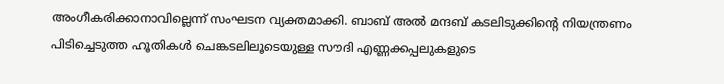അംഗീകരിക്കാനാവില്ലെന്ന് സംഘടന വ്യക്തമാക്കി. ബാബ് അൽ മന്ദബ് കടലിടുക്കിന്റെ നിയന്ത്രണം പിടിച്ചെടുത്ത ഹൂതികൾ ചെങ്കടലിലൂടെയുള്ള സൗദി എണ്ണക്കപ്പലുകളുടെ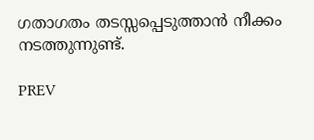ഗതാഗതം തടസ്സപ്പെടുത്താൻ നീക്കം നടത്തുന്നുണ്ട്.

PREV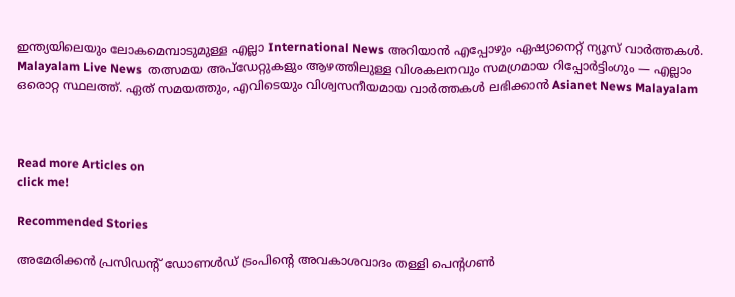ഇന്ത്യയിലെയും ലോകമെമ്പാടുമുള്ള എല്ലാ International News അറിയാൻ എപ്പോഴും ഏഷ്യാനെറ്റ് ന്യൂസ് വാർത്തകൾ. Malayalam Live News  തത്സമയ അപ്‌ഡേറ്റുകളും ആഴത്തിലുള്ള വിശകലനവും സമഗ്രമായ റിപ്പോർട്ടിംഗും — എല്ലാം ഒരൊറ്റ സ്ഥലത്ത്. ഏത് സമയത്തും, എവിടെയും വിശ്വസനീയമായ വാർത്തകൾ ലഭിക്കാൻ Asianet News Malayalam



Read more Articles on
click me!

Recommended Stories

അമേരിക്കൻ പ്രസിഡൻ്റ് ഡോണൾഡ് ട്രംപിൻ്റെ അവകാശവാദം തള്ളി പെൻ്റഗൺ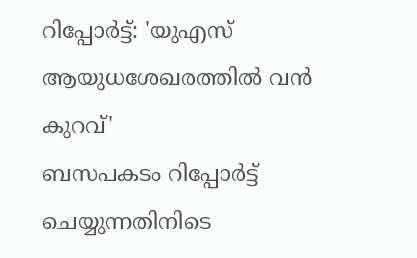റിപ്പോർട്ട്: 'യുഎസ് ആയുധശേഖരത്തിൽ വൻ കുറവ്'
ബസപകടം റിപ്പോ‍ർട്ട് ചെയ്യുന്നതിനിടെ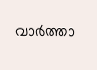വാർത്താ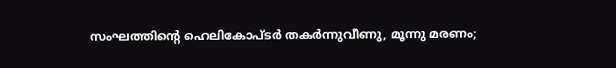സംഘത്തിൻ്റെ ഹെലികോപ്ടർ തകർന്നുവീണു, മൂന്നു മരണം;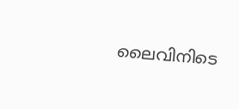ലൈവിനിടെ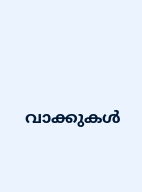വാക്കുകൾ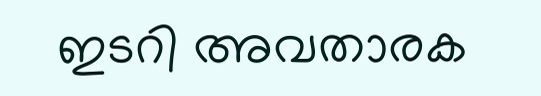ഇടറി അവതാരക